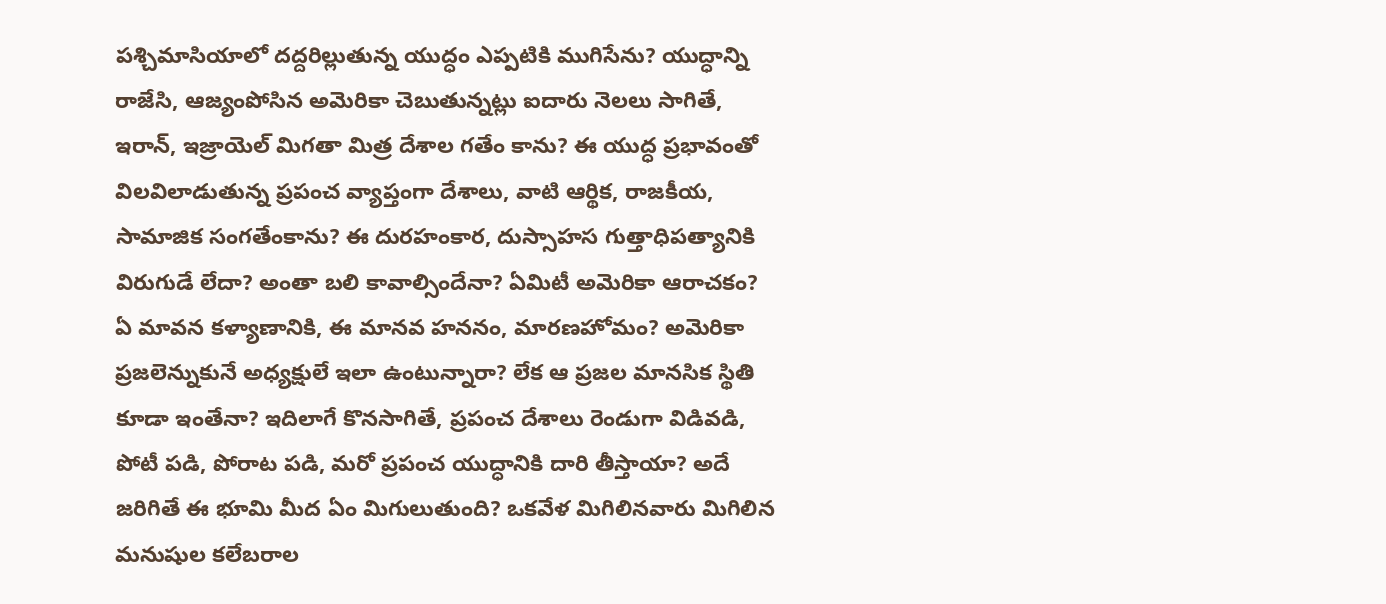పశ్చిమాసియాలో దద్దరిల్లుతున్న యుద్ధం ఎప్పటికి ముగిసేను? యుద్ధాన్ని రాజేసి, ఆజ్యంపోసిన అమెరికా చెబుతున్నట్లు ఐదారు నెలలు సాగితే, ఇరాన్, ఇజ్రాయెల్ మిగతా మిత్ర దేశాల గతేం కాను? ఈ యుద్ధ ప్రభావంతో విలవిలాడుతున్న ప్రపంచ వ్యాప్తంగా దేశాలు, వాటి ఆర్థిక, రాజకీయ, సామాజిక సంగతేంకాను? ఈ దురహంకార, దుస్సాహస గుత్తాధిపత్యానికి విరుగుడే లేదా? అంతా బలి కావాల్సిందేనా? ఏమిటీ అమెరికా ఆరాచకం? ఏ మావన కళ్యాణానికి, ఈ మానవ హననం, మారణహోమం? అమెరికా ప్రజలెన్నుకునే అధ్యక్షులే ఇలా ఉంటున్నారా? లేక ఆ ప్రజల మానసిక స్థితి కూడా ఇంతేనా? ఇదిలాగే కొనసాగితే, ప్రపంచ దేశాలు రెండుగా విడివడి, పోటీ పడి, పోరాట పడి, మరో ప్రపంచ యుద్ధానికి దారి తీస్తాయా? అదే జరిగితే ఈ భూమి మీద ఏం మిగులుతుంది? ఒకవేళ మిగిలినవారు మిగిలిన మనుషుల కలేబరాల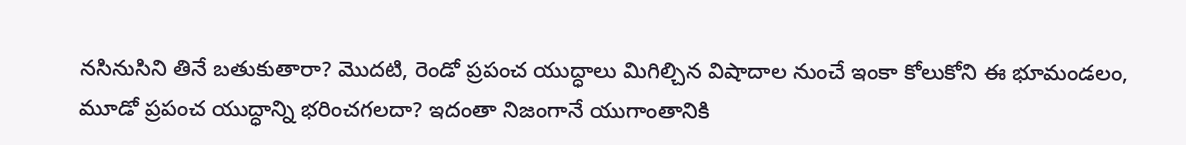నసినుసిని తినే బతుకుతారా? మొదటి, రెండో ప్రపంచ యుద్ధాలు మిగిల్చిన విషాదాల నుంచే ఇంకా కోలుకోని ఈ భూమండలం, మూడో ప్రపంచ యుద్ధాన్ని భరించగలదా? ఇదంతా నిజంగానే యుగాంతానికి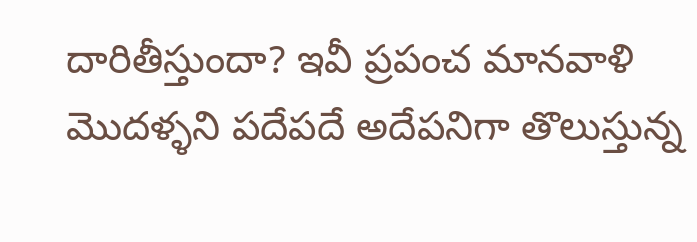దారితీస్తుందా? ఇవీ ప్రపంచ మానవాళి మొదళ్ళని పదేపదే అదేపనిగా తొలుస్తున్న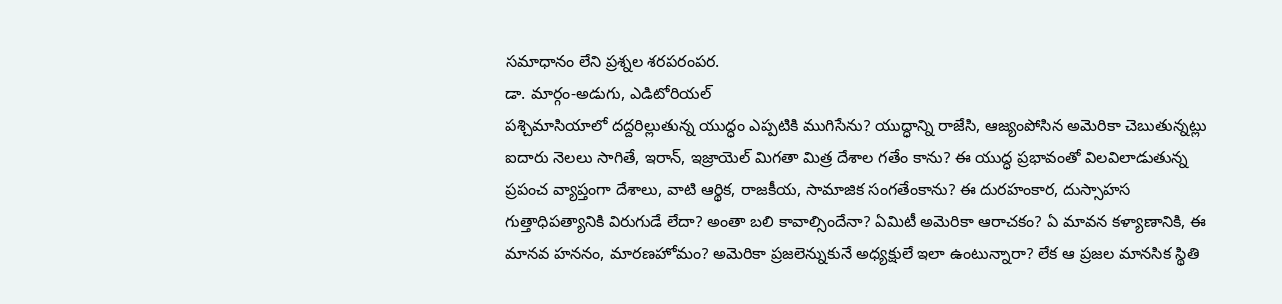సమాధానం లేని ప్రశ్నల శరపరంపర.
డా. మార్గం-అడుగు, ఎడిటోరియల్
పశ్చిమాసియాలో దద్దరిల్లుతున్న యుద్ధం ఎప్పటికి ముగిసేను? యుద్ధాన్ని రాజేసి, ఆజ్యంపోసిన అమెరికా చెబుతున్నట్లు ఐదారు నెలలు సాగితే, ఇరాన్, ఇజ్రాయెల్ మిగతా మిత్ర దేశాల గతేం కాను? ఈ యుద్ధ ప్రభావంతో విలవిలాడుతున్న ప్రపంచ వ్యాప్తంగా దేశాలు, వాటి ఆర్థిక, రాజకీయ, సామాజిక సంగతేంకాను? ఈ దురహంకార, దుస్సాహస గుత్తాధిపత్యానికి విరుగుడే లేదా? అంతా బలి కావాల్సిందేనా? ఏమిటీ అమెరికా ఆరాచకం? ఏ మావన కళ్యాణానికి, ఈ మానవ హననం, మారణహోమం? అమెరికా ప్రజలెన్నుకునే అధ్యక్షులే ఇలా ఉంటున్నారా? లేక ఆ ప్రజల మానసిక స్థితి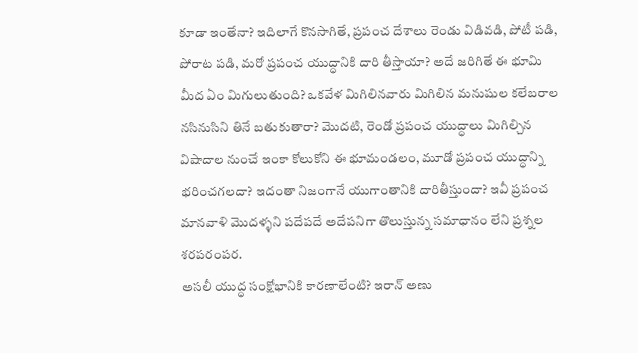కూడా ఇంతేనా? ఇదిలాగే కొనసాగితే, ప్రపంచ దేశాలు రెండు విడివడి, పోటీ పడి, పోరాట పడి, మరో ప్రపంచ యుద్ధానికి దారి తీస్తాయా? అదే జరిగితే ఈ భూమి మీద ఏం మిగులుతుంది? ఒకవేళ మిగిలినవారు మిగిలిన మనుషుల కలేబరాల నసినుసిని తినే బతుకుతారా? మొదటి, రెండో ప్రపంచ యుద్ధాలు మిగిల్చిన విషాదాల నుంచే ఇంకా కోలుకోని ఈ భూమండలం, మూడో ప్రపంచ యుద్ధాన్ని భరించగలదా? ఇదంతా నిజంగానే యుగాంతానికి దారితీస్తుందా? ఇవీ ప్రపంచ మానవాళి మొదళ్ళని పదేపదే అదేపనిగా తొలుస్తున్న సమాధానం లేని ప్రశ్నల శరపరంపర.
అసలీ యుద్ధ సంక్షోభానికి కారణాలేంటి? ఇరాన్ అణు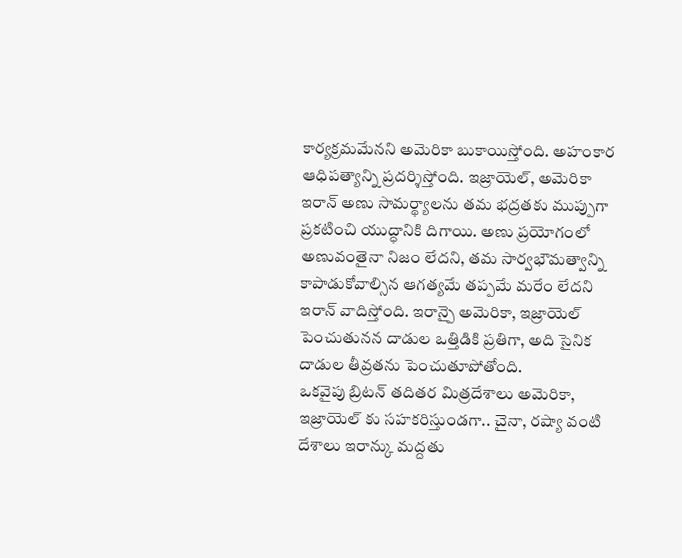కార్యక్రమమేనని అమెరికా బుకాయిస్తోంది. అహంకార ఆధిపత్యాన్ని ప్రదర్శిస్తోంది. ఇజ్రాయెల్, అమెరికా ఇరాన్ అణు సామర్థ్యాలను తమ భద్రతకు ముప్పుగా ప్రకటించి యుద్ధానికి దిగాయి. అణు ప్రయోగంలో అణువంతైనా నిజం లేదని, తమ సార్వభౌమత్వాన్ని కాపాడుకోవాల్సిన ఆగత్యమే తప్పమే మరేం లేదని ఇరాన్ వాదిస్తోంది. ఇరాన్పై అమెరికా, ఇజ్రాయెల్ పెంచుతునన దాడుల ఒత్తిడికి ప్రతిగా, అది సైనిక దాడుల తీవ్రతను పెంచుతూపోతోంది.
ఒకవైపు బ్రిటన్ తదితర మిత్రదేశాలు అమెరికా, ఇజ్రాయెల్ కు సహకరిస్తుండగా.. చైనా, రష్యా వంటి దేశాలు ఇరాన్కు మద్దతు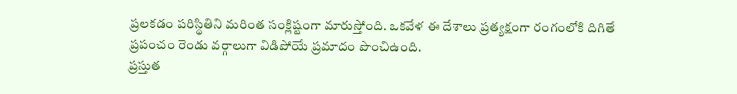ప్రలకడం పరిస్థితిని మరింత సంక్లిష్టంగా మారుస్తోంది. ఒకవేళ ఈ దేశాలు ప్రత్యక్షంగా రంగంలోకి దిగితే ప్రపంచం రెండు వర్గాలుగా విడిపోయే ప్రమాదం పొంచిఉంది.
ప్రస్తుత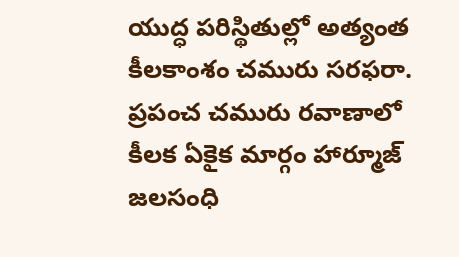యుద్ధ పరిస్థితుల్లో అత్యంత కీలకాంశం చమురు సరఫరా. ప్రపంచ చమురు రవాణాలో కీలక ఏకైక మార్గం హార్మూజ్ జలసంధి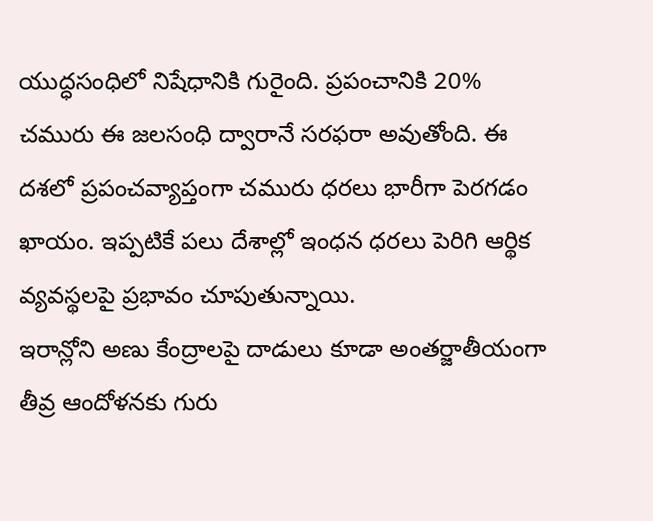యుద్ధసంధిలో నిషేధానికి గురైంది. ప్రపంచానికి 20% చమురు ఈ జలసంధి ద్వారానే సరఫరా అవుతోంది. ఈ దశలో ప్రపంచవ్యాప్తంగా చమురు ధరలు భారీగా పెరగడం ఖాయం. ఇప్పటికే పలు దేశాల్లో ఇంధన ధరలు పెరిగి ఆర్థిక వ్యవస్థలపై ప్రభావం చూపుతున్నాయి.
ఇరాన్లోని అణు కేంద్రాలపై దాడులు కూడా అంతర్జాతీయంగా తీవ్ర ఆందోళనకు గురు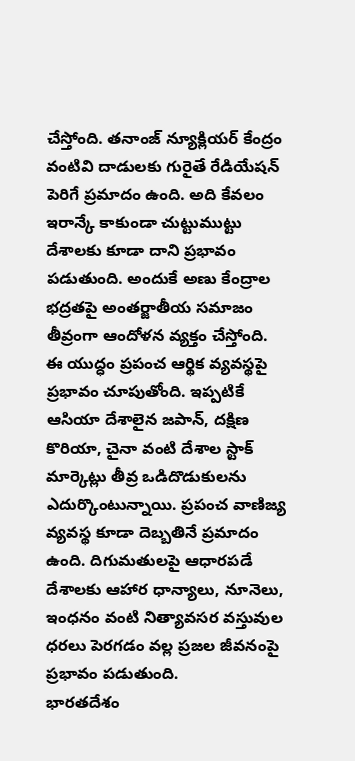చేస్తోంది. తనాంజ్ న్యూక్లియర్ కేంద్రం వంటివి దాడులకు గురైతే రేడియేషన్ పెరిగే ప్రమాదం ఉంది. అది కేవలం ఇరాన్కే కాకుండా చుట్టుముట్టు దేశాలకు కూడా దాని ప్రభావం పడుతుంది. అందుకే అణు కేంద్రాల భద్రతపై అంతర్జాతీయ సమాజం తీవ్రంగా ఆందోళన వ్యక్తం చేస్తోంది.
ఈ యుద్ధం ప్రపంచ ఆర్థిక వ్యవస్థపై ప్రభావం చూపుతోంది. ఇప్పటికే ఆసియా దేశాలైన జపాన్, దక్షిణ కొరియా, చైనా వంటి దేశాల స్టాక్ మార్కెట్లు తీవ్ర ఒడిదొడుకులను ఎదుర్కొంటున్నాయి. ప్రపంచ వాణిజ్య వ్యవస్థ కూడా దెబ్బతినే ప్రమాదం ఉంది. దిగుమతులపై ఆధారపడే దేశాలకు ఆహార ధాన్యాలు, నూనెలు, ఇంధనం వంటి నిత్యావసర వస్తువుల ధరలు పెరగడం వల్ల ప్రజల జీవనంపై ప్రభావం పడుతుంది.
భారతదేశం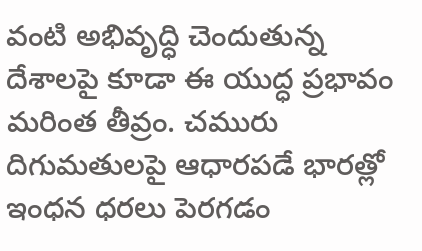వంటి అభివృద్ధి చెందుతున్న దేశాలపై కూడా ఈ యుద్ధ ప్రభావం మరింత తీవ్రం. చమురు దిగుమతులపై ఆధారపడే భారత్లో ఇంధన ధరలు పెరగడం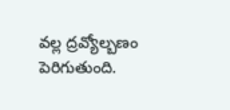వల్ల ద్రవ్యోల్బణం పెరిగుతుంది.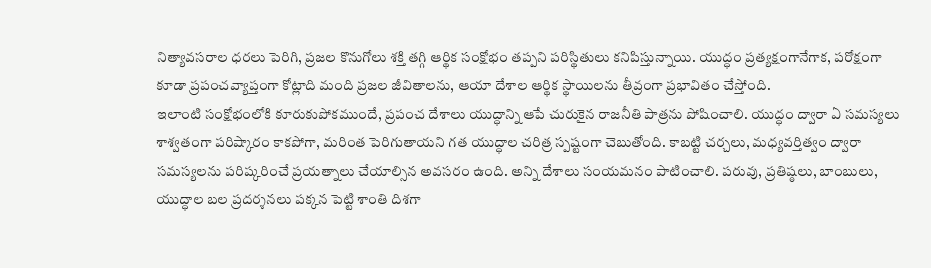నిత్యావసరాల ధరలు పెరిగి, ప్రజల కొనుగోలు శక్తి తగ్గి ఆర్థిక సంక్షోభం తప్పని పరిస్థితులు కనిపిస్తున్నాయి. యుద్ధం ప్రత్యక్షంగానేగాక, పరోక్షంగా కూడా ప్రపంచవ్యాప్తంగా కోట్లాది మంది ప్రజల జీవితాలను, ఆయా దేశాల ఆర్థిక స్థాయిలను తీవ్రంగా ప్రభావితం చేస్తోంది.
ఇలాంటి సంక్షోభంలోకి కూరుకుపోకముందే, ప్రపంచ దేశాలు యుద్ధాన్ని ఆపే చురుకైన రాజనీతి పాత్రను పోషించాలి. యుద్ధం ద్వారా ఏ సమస్యలు శాశ్వతంగా పరిష్కారం కాకపోగా, మరింత పెరిగుతాయని గత యుద్ధాల చరిత్ర స్పష్టంగా చెబుతోంది. కాబట్టి చర్చలు, మధ్యవర్తిత్వం ద్వారా సమస్యలను పరిష్కరించే ప్రయత్నాలు చేయాల్సిన అవసరం ఉంది. అన్ని దేశాలు సంయమనం పాటించాలి. పరువు, ప్రతిష్ఠలు, బాంబులు, యుద్ధాల బల ప్రదర్శనలు పక్కన పెట్టి శాంతి దిశగా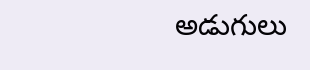అడుగులు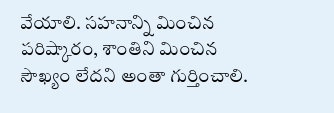వేయాలి. సహనాన్ని మించిన పరిష్కారం, శాంతిని మించిన సౌఖ్యం లేదని అంతా గుర్తించాలి.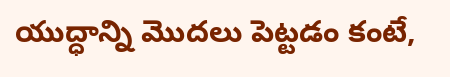యుద్ధాన్ని మొదలు పెట్టడం కంటే,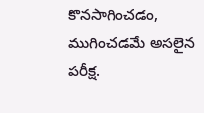కొనసాగించడం, ముగించడమే అసలైన పరీక్ష.